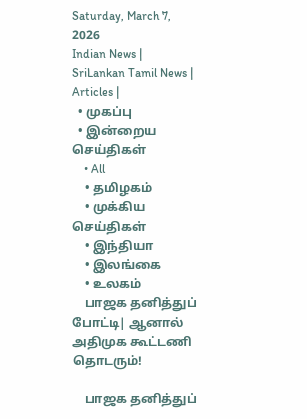Saturday, March 7, 2026
Indian News | SriLankan Tamil News | Articles |
  • முகப்பு
  • இன்றைய செய்திகள்
    • All
    • தமிழகம்
    • முக்கிய செய்திகள்
    • இந்தியா
    • இலங்கை
    • உலகம்
    பாஜக தனித்துப் போட்டி| ஆனால் அதிமுக கூட்டணி தொடரும்!

    பாஜக தனித்துப்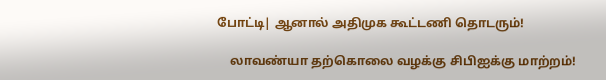போட்டி| ஆனால் அதிமுக கூட்டணி தொடரும்!

    லாவண்யா தற்கொலை வழக்கு சிபிஐக்கு மாற்றம்!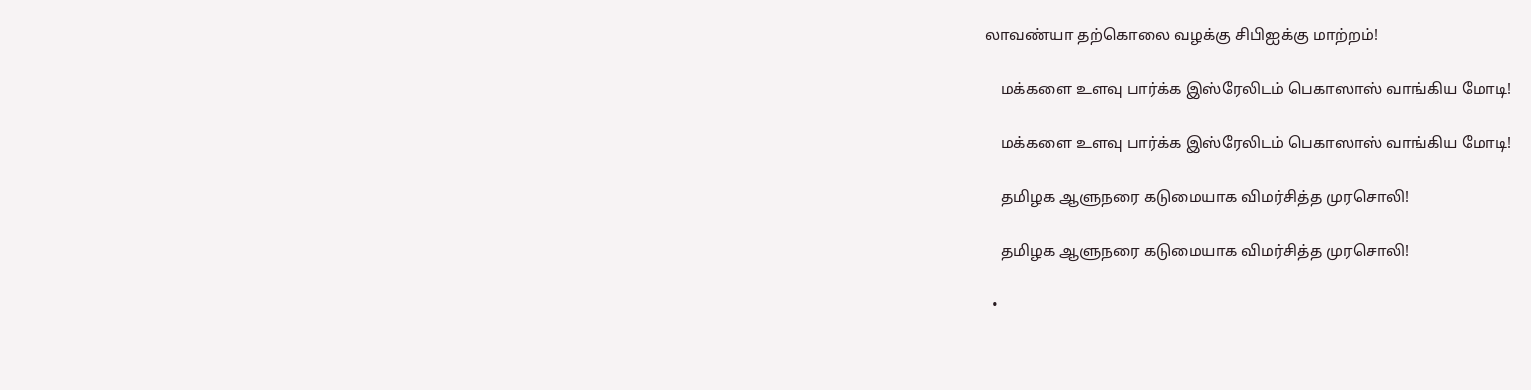லாவண்யா தற்கொலை வழக்கு சிபிஐக்கு மாற்றம்!

    மக்களை உளவு பார்க்க இஸ்ரேலிடம் பெகாஸாஸ் வாங்கிய மோடி!

    மக்களை உளவு பார்க்க இஸ்ரேலிடம் பெகாஸாஸ் வாங்கிய மோடி!

    தமிழக ஆளுநரை கடுமையாக விமர்சித்த முரசொலி!

    தமிழக ஆளுநரை கடுமையாக விமர்சித்த முரசொலி!

  •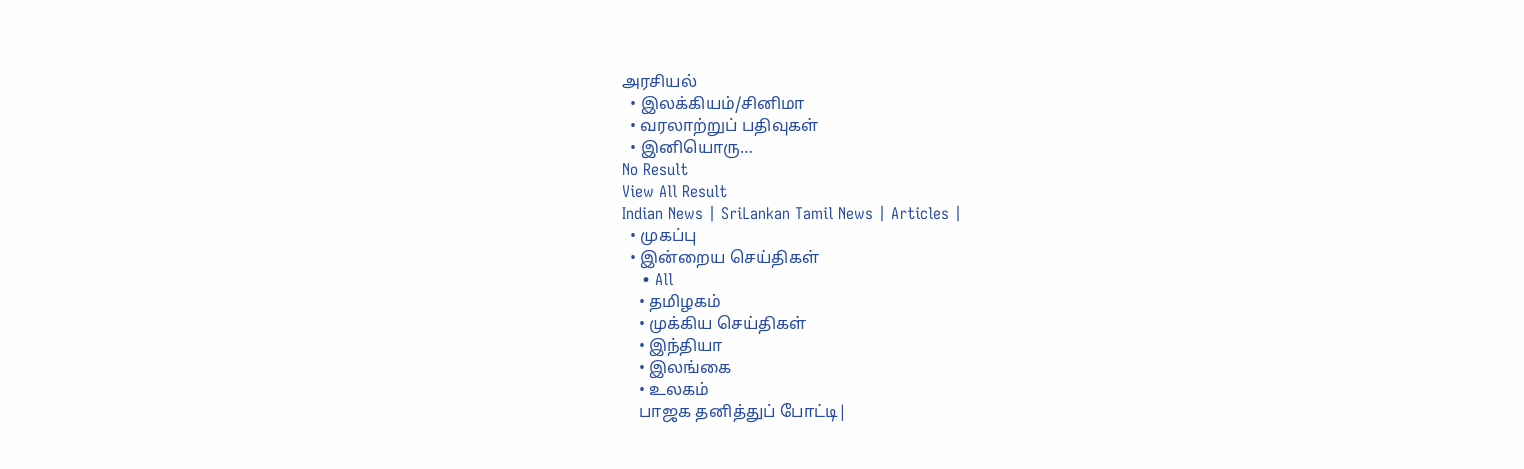அரசியல்
  • இலக்கியம்/சினிமா
  • வரலாற்றுப் பதிவுகள்
  • இனியொரு…
No Result
View All Result
Indian News | SriLankan Tamil News | Articles |
  • முகப்பு
  • இன்றைய செய்திகள்
    • All
    • தமிழகம்
    • முக்கிய செய்திகள்
    • இந்தியா
    • இலங்கை
    • உலகம்
    பாஜக தனித்துப் போட்டி|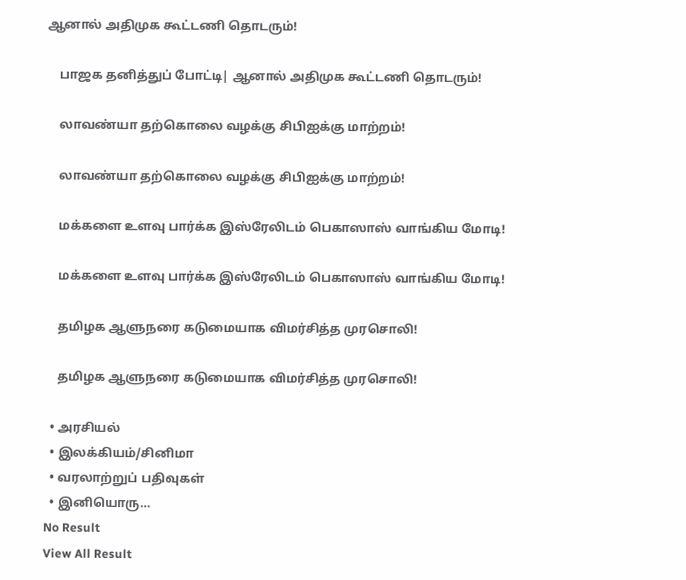ஆனால் அதிமுக கூட்டணி தொடரும்!

    பாஜக தனித்துப் போட்டி| ஆனால் அதிமுக கூட்டணி தொடரும்!

    லாவண்யா தற்கொலை வழக்கு சிபிஐக்கு மாற்றம்!

    லாவண்யா தற்கொலை வழக்கு சிபிஐக்கு மாற்றம்!

    மக்களை உளவு பார்க்க இஸ்ரேலிடம் பெகாஸாஸ் வாங்கிய மோடி!

    மக்களை உளவு பார்க்க இஸ்ரேலிடம் பெகாஸாஸ் வாங்கிய மோடி!

    தமிழக ஆளுநரை கடுமையாக விமர்சித்த முரசொலி!

    தமிழக ஆளுநரை கடுமையாக விமர்சித்த முரசொலி!

  • அரசியல்
  • இலக்கியம்/சினிமா
  • வரலாற்றுப் பதிவுகள்
  • இனியொரு…
No Result
View All Result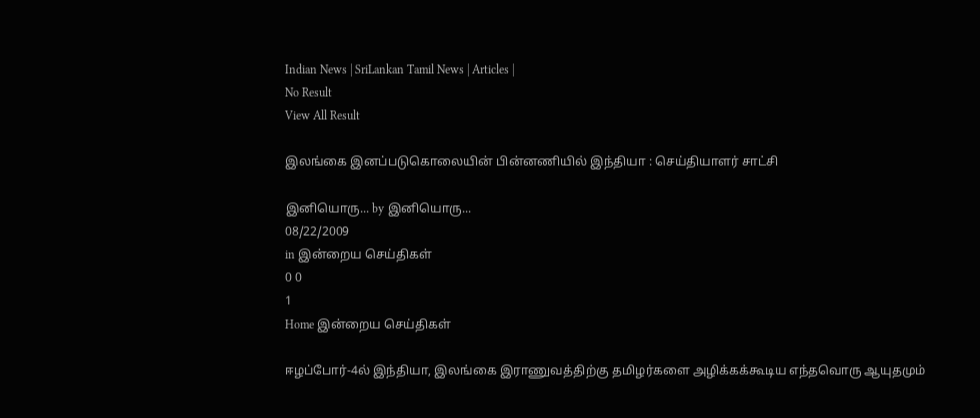Indian News | SriLankan Tamil News | Articles |
No Result
View All Result

இலங்கை இனப்படுகொலையின் பின்னணியில் இந்தியா : செய்தியாளர் சாட்சி

இனியொரு... by இனியொரு...
08/22/2009
in இன்றைய செய்திகள்
0 0
1
Home இன்றைய செய்திகள்

ஈழப்போர்-4ல் இந்தியா, இலங்கை இராணுவத்திற்கு தமிழர்களை அழிக்கக்கூடிய எந்தவொரு ஆயுதமும்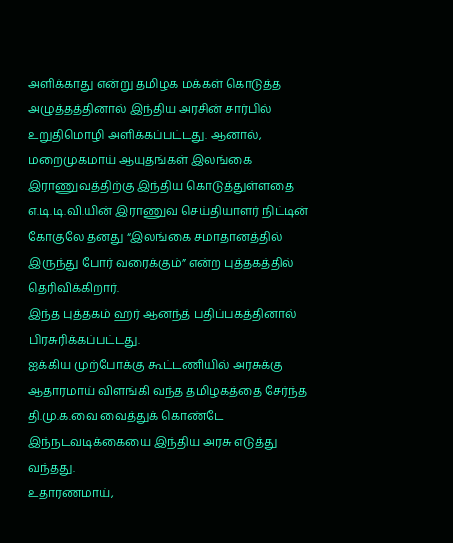அளிக்காது என்று தமிழக மக்கள் கொடுத்த அழுத்தத்தினால் இந்திய அரசின் சார்பில் உறுதிமொழி அளிக்கப்பட்டது. ஆனால், மறைமுகமாய் ஆயுதங்கள் இலங்கை இராணுவத்திற்கு இந்திய கொடுத்துள்ளதை எ.டி.டி.வி.யின் இராணுவ செய்தியாளர் நிட்டின் கோகுலே தனது “இலங்கை சமாதானத்தில் இருந்து போர் வரைக்கும்” என்ற புத்தகத்தில் தெரிவிக்கிறார்.
இந்த புத்தகம் ஹர் ஆனந்த் பதிப்பகத்தினால் பிரசுரிக்கப்பட்டது.
ஐக்கிய முற்போக்கு கூட்டணியில் அரசுக்கு ஆதாரமாய் விளங்கி வந்த தமிழகத்தை சேர்ந்த தி.மு.க.வை வைத்துக் கொண்டே இந்நடவடிக்கையை இந்திய அரசு எடுத்து வந்தது.
உதாரணமாய்,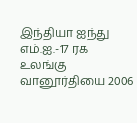இந்தியா ஐந்து எம்.ஐ.-17 ரக உலங்கு வானூர்தியை 2006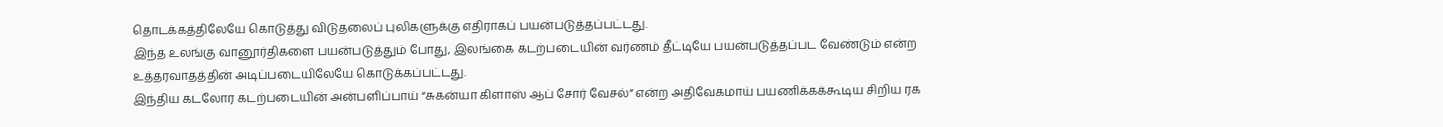தொடக்கத்திலேயே கொடுத்து விடுதலைப் புலிகளுக்கு எதிராகப் பயன்படுத்தப்பட்டது.
இந்த உலங்கு வானூர்திகளை பயன்படுத்தும் போது, இலங்கை கடற்படையின் வர்ணம் தீட்டியே பயன்படுத்தப்பட வேண்டும் என்ற உத்தரவாதத்தின் அடிப்படையிலேயே கொடுக்கப்பட்டது.
இந்திய கடலோர கடற்படையின் அன்பளிப்பாய் “சுகன்யா கிளாஸ் ஆப் சோர் வேசல்” என்ற அதிவேகமாய் பயணிக்கக்கூடிய சிறிய ரக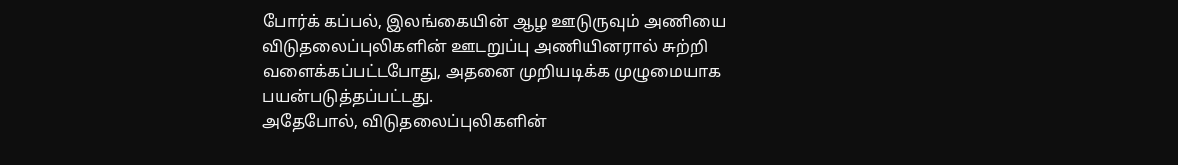போர்க் கப்பல், இலங்கையின் ஆழ ஊடுருவும் அணியை விடுதலைப்புலிகளின் ஊடறுப்பு அணியினரால் சுற்றி வளைக்கப்பட்டபோது, அதனை முறியடிக்க முழுமையாக பயன்படுத்தப்பட்டது.
அதேபோல், விடுதலைப்புலிகளின்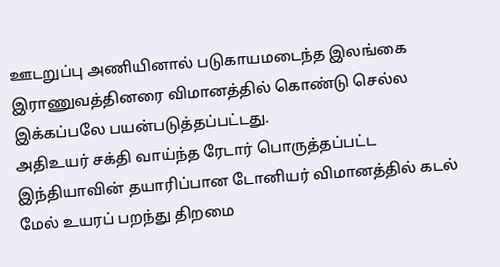ஊடறுப்பு அணியினால் படுகாயமடைந்த இலங்கை இராணுவத்தினரை விமானத்தில் கொண்டு செல்ல இக்கப்பலே பயன்படுத்தப்பட்டது.
அதிஉயர் சக்தி வாய்ந்த ரேடார் பொருத்தப்பட்ட இந்தியாவின் தயாரிப்பான டோனியர் விமானத்தில் கடல் மேல் உயரப் பறந்து திறமை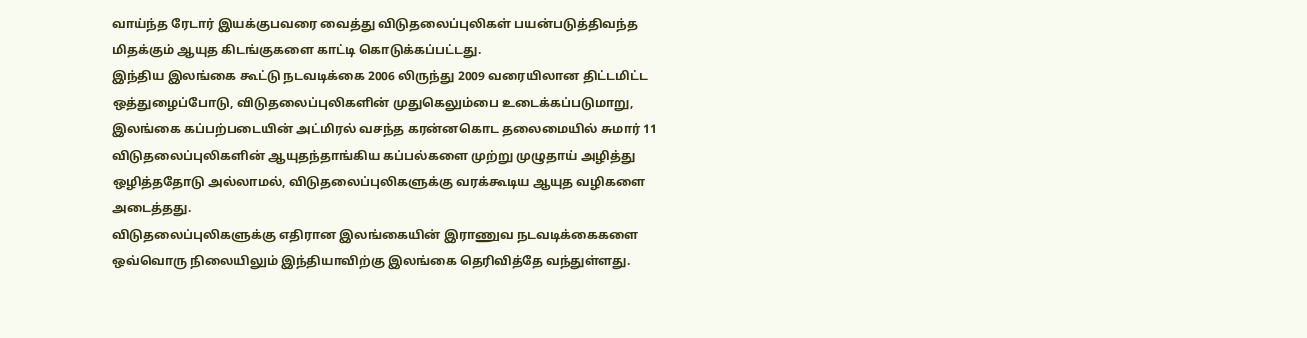வாய்ந்த ரேடார் இயக்குபவரை வைத்து விடுதலைப்புலிகள் பயன்படுத்திவந்த மிதக்கும் ஆயுத கிடங்குகளை காட்டி கொடுக்கப்பட்டது.
இந்திய இலங்கை கூட்டு நடவடிக்கை 2006 லிருந்து 2009 வரையிலான திட்டமிட்ட ஒத்துழைப்போடு, விடுதலைப்புலிகளின் முதுகெலும்பை உடைக்கப்படுமாறு, இலங்கை கப்பற்படையின் அட்மிரல் வசந்த கரன்னகொட தலைமையில் சுமார் 11 விடுதலைப்புலிகளின் ஆயுதந்தாங்கிய கப்பல்களை முற்று முழுதாய் அழித்து ஒழித்ததோடு அல்லாமல், விடுதலைப்புலிகளுக்கு வரக்கூடிய ஆயுத வழிகளை அடைத்தது.
விடுதலைப்புலிகளுக்கு எதிரான இலங்கையின் இராணுவ நடவடிக்கைகளை ஒவ்வொரு நிலையிலும் இந்தியாவிற்கு இலங்கை தெரிவித்தே வந்துள்ளது.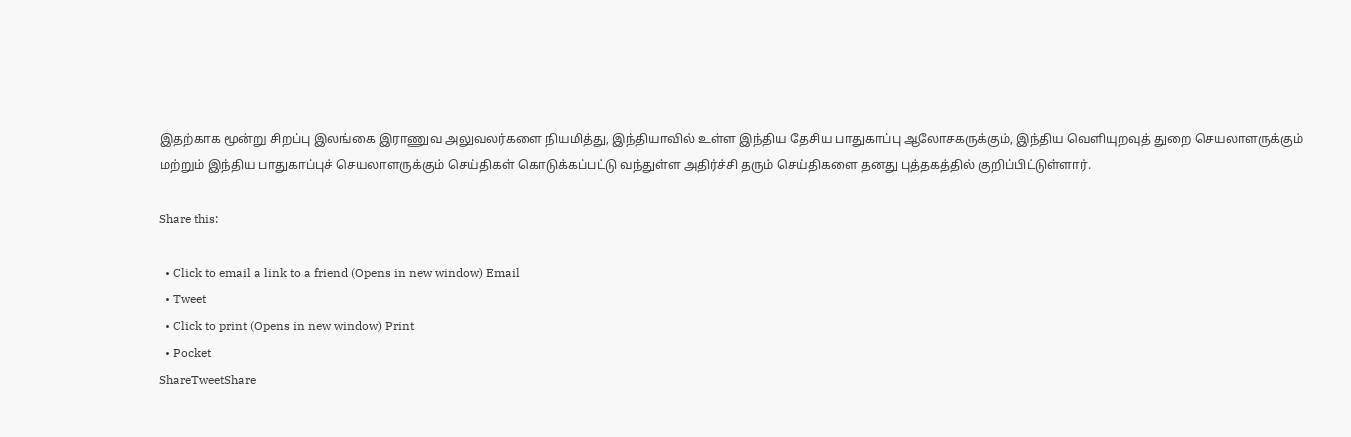இதற்காக மூன்று சிறப்பு இலங்கை இராணுவ அலுவலர்களை நியமித்து, இந்தியாவில் உள்ள இந்திய தேசிய பாதுகாப்பு ஆலோசகருக்கும், இந்திய வெளியுறவுத் துறை செயலாளருக்கும் மற்றும் இந்திய பாதுகாப்புச் செயலாளருக்கும் செய்திகள் கொடுக்கப்பட்டு வந்துள்ள அதிர்ச்சி தரும் செய்திகளை தனது புத்தகத்தில் குறிப்பிட்டுள்ளார்.

Share this:

  • Click to email a link to a friend (Opens in new window) Email
  • Tweet
  • Click to print (Opens in new window) Print
  • Pocket
ShareTweetShare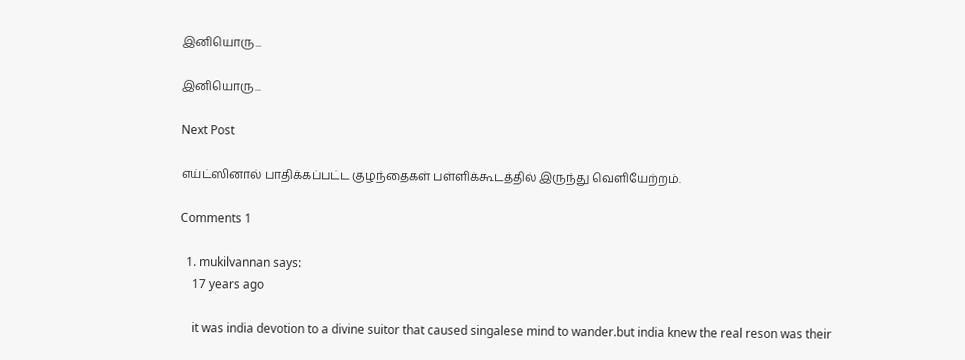இனியொரு...

இனியொரு...

Next Post

எய்ட்ஸினால் பாதிக்கப்பட்ட குழந்தைகள் பள்ளிக்கூடத்தில் இருந்து வெளியேற்றம்.

Comments 1

  1. mukilvannan says:
    17 years ago

    it was india devotion to a divine suitor that caused singalese mind to wander.but india knew the real reson was their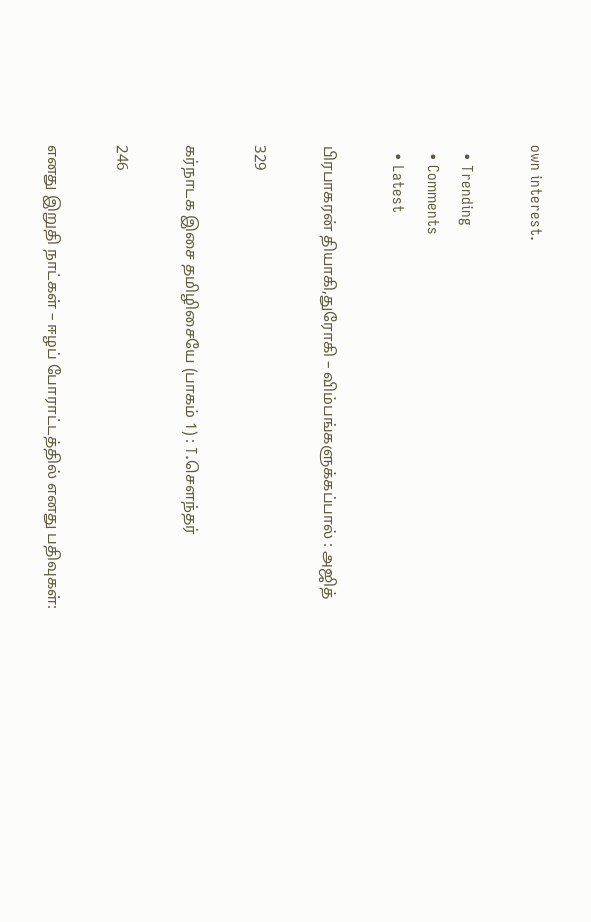own interest.

  • Trending
  • Comments
  • Latest

பிரபாகரன் தியாகி,துரோகி – விம்பங்களுக்கப்பால் : அஜித்

329

கர்நாடக இசை தமிழிசையே (பாகம் 1) : T.செளந்தர்

246

எனது இறுதி நாட்கள் – ஈழப் போராட்டத்தில் எனது பதிவுகள்: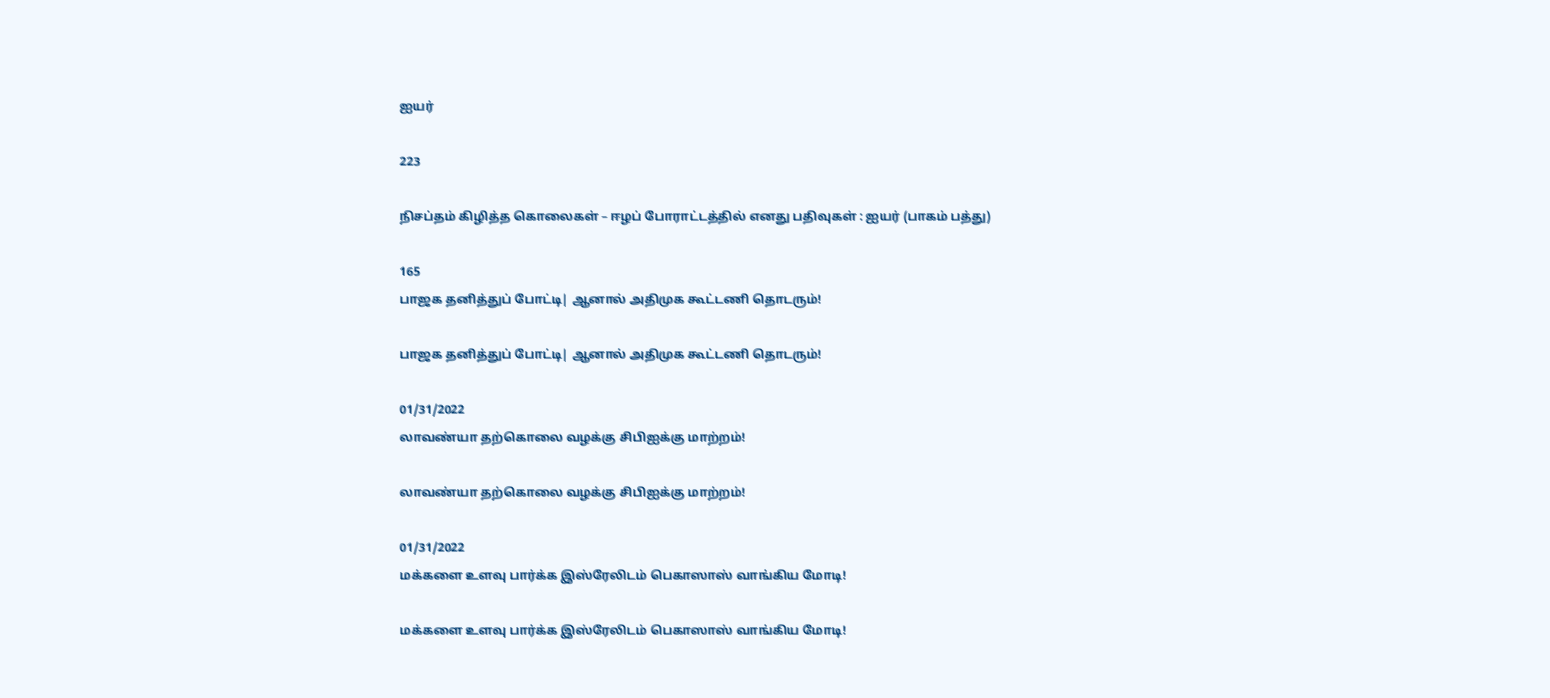ஐயர்

223

நிசப்தம் கிழித்த கொலைகள் – ஈழப் போராட்டத்தில் எனது பதிவுகள் : ஐயர் (பாகம் பத்து)

165
பாஜக தனித்துப் போட்டி| ஆனால் அதிமுக கூட்டணி தொடரும்!

பாஜக தனித்துப் போட்டி| ஆனால் அதிமுக கூட்டணி தொடரும்!

01/31/2022
லாவண்யா தற்கொலை வழக்கு சிபிஐக்கு மாற்றம்!

லாவண்யா தற்கொலை வழக்கு சிபிஐக்கு மாற்றம்!

01/31/2022
மக்களை உளவு பார்க்க இஸ்ரேலிடம் பெகாஸாஸ் வாங்கிய மோடி!

மக்களை உளவு பார்க்க இஸ்ரேலிடம் பெகாஸாஸ் வாங்கிய மோடி!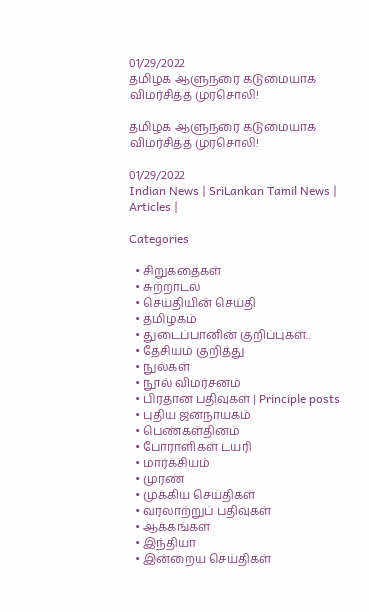01/29/2022
தமிழக ஆளுநரை கடுமையாக விமர்சித்த முரசொலி!

தமிழக ஆளுநரை கடுமையாக விமர்சித்த முரசொலி!

01/29/2022
Indian News | SriLankan Tamil News | Articles |

Categories

  • சிறுகதைகள்
  • சுற்றாடல்
  • செய்தியின் செய்தி
  • தமிழகம்
  • துடைப்பானின் குறிப்புகள்..
  • தேசியம் குறித்து
  • நுல்கள்
  • நூல் விமர்சனம்
  • பிரதான பதிவுகள் | Principle posts
  • புதிய ஜனநாயகம்
  • பெண்கள்தினம்
  • போராளிகள் டயரி
  • மார்க்சியம்
  • முரண்
  • முக்கிய செய்திகள்
  • வரலாற்றுப் பதிவுகள்
  • ஆக்கங்கள்
  • இந்தியா
  • இன்றைய செய்திகள்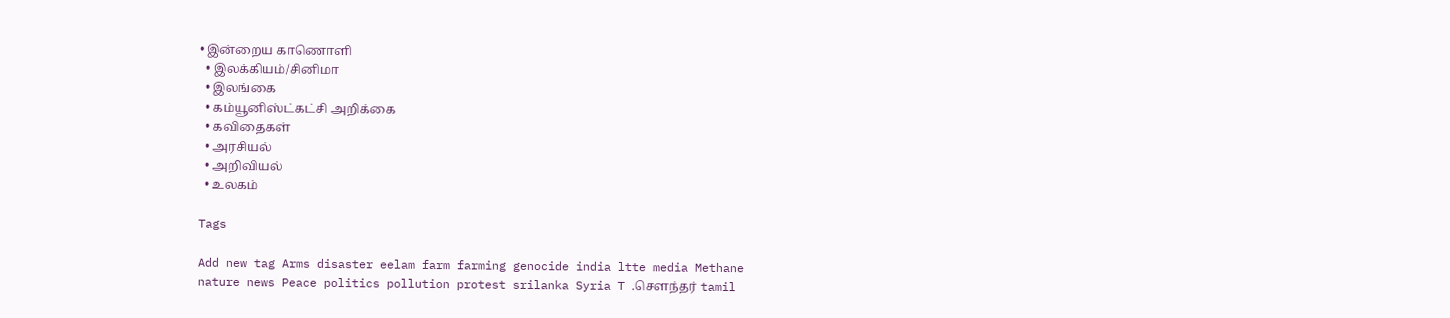• இன்றைய காணொளி
  • இலக்கியம்/சினிமா
  • இலங்கை
  • கம்யூனிஸ்ட்கட்சி அறிக்கை
  • கவிதைகள்
  • அரசியல்
  • அறிவியல்
  • உலகம்

Tags

Add new tag Arms disaster eelam farm farming genocide india ltte media Methane nature news Peace politics pollution protest srilanka Syria T .சௌந்தர் tamil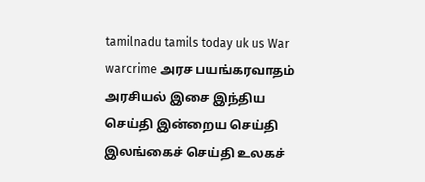tamilnadu tamils today uk us War warcrime அரச பயங்கரவாதம் அரசியல் இசை இந்திய செய்தி இன்றைய செய்தி இலங்கைச் செய்தி உலகச்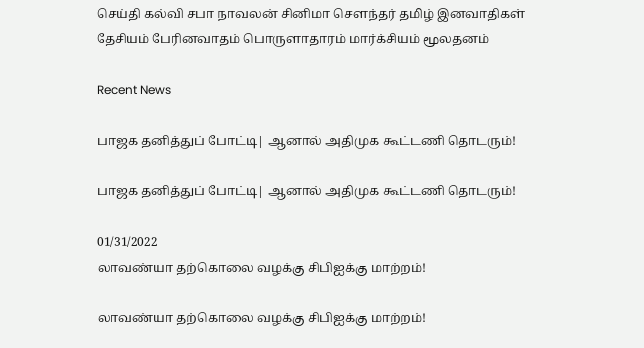செய்தி கல்வி சபா நாவலன் சினிமா சௌந்தர் தமிழ் இனவாதிகள் தேசியம் பேரினவாதம் பொருளாதாரம் மார்க்சியம் மூலதனம்

Recent News

பாஜக தனித்துப் போட்டி| ஆனால் அதிமுக கூட்டணி தொடரும்!

பாஜக தனித்துப் போட்டி| ஆனால் அதிமுக கூட்டணி தொடரும்!

01/31/2022
லாவண்யா தற்கொலை வழக்கு சிபிஐக்கு மாற்றம்!

லாவண்யா தற்கொலை வழக்கு சிபிஐக்கு மாற்றம்!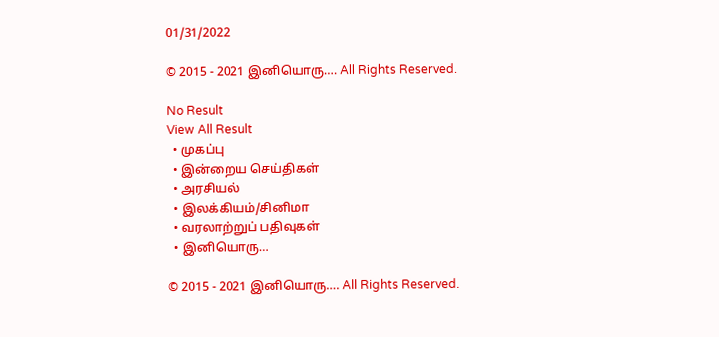01/31/2022

© 2015 - 2021 இனியொரு…. All Rights Reserved.

No Result
View All Result
  • முகப்பு
  • இன்றைய செய்திகள்
  • அரசியல்
  • இலக்கியம்/சினிமா
  • வரலாற்றுப் பதிவுகள்
  • இனியொரு…

© 2015 - 2021 இனியொரு…. All Rights Reserved.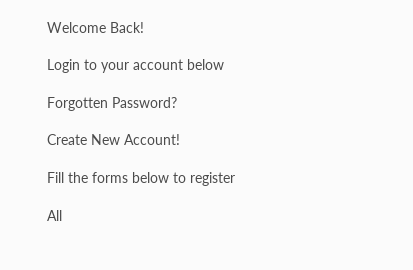Welcome Back!

Login to your account below

Forgotten Password?

Create New Account!

Fill the forms below to register

All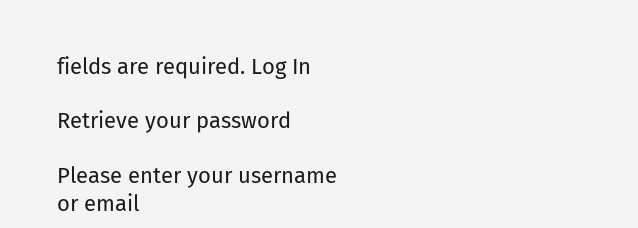fields are required. Log In

Retrieve your password

Please enter your username or email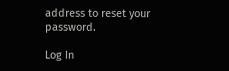address to reset your password.

Log In